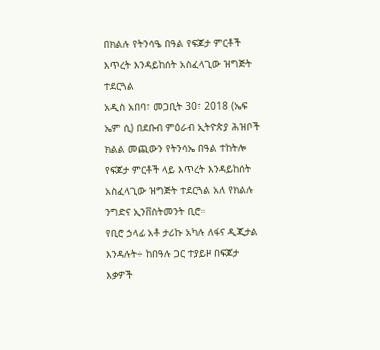በክልሉ የትንሳዔ በዓል የፍጆታ ምርቶች እጥረት እንዳይከሰት አስፈላጊው ዝግጅት ተደርጓል
አዲስ አበባ፣ መጋቢት 30፣ 2018 (ኤፍ ኤም ሲ) በደቡብ ምዕራብ ኢትዮጵያ ሕዝቦች ክልል መጪውን የትንሳኤ በዓል ተከትሎ የፍጆታ ምርቶች ላይ እጥረት እንዳይከሰት አስፈላጊው ዝግጅት ተደርጓል አለ የክልሉ ንግድና ኢንቨስትመንት ቢሮ።
የቢሮ ኃላፊ አቶ ታሪኩ አካሉ ለፋና ዲጂታል እንዳሉት÷ ከበዓሉ ጋር ተያይዞ በፍጆታ እቃዎች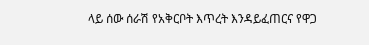ላይ ሰው ሰራሽ የአቅርቦት እጥረት እንዳይፈጠርና የዋጋ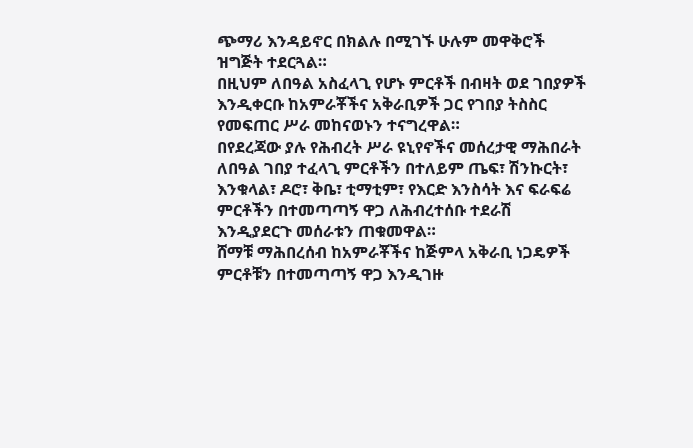ጭማሪ እንዳይኖር በክልሉ በሚገኙ ሁሉም መዋቅሮች ዝግጅት ተደርጓል።
በዚህም ለበዓል አስፈላጊ የሆኑ ምርቶች በብዛት ወደ ገበያዎች እንዲቀርቡ ከአምራቾችና አቅራቢዎች ጋር የገበያ ትስስር የመፍጠር ሥራ መከናወኑን ተናግረዋል።
በየደረጃው ያሉ የሕብረት ሥራ ዩኒየኖችና መሰረታዊ ማሕበራት ለበዓል ገበያ ተፈላጊ ምርቶችን በተለይም ጤፍ፣ ሽንኩርት፣ እንቁላል፣ ዶሮ፣ ቅቤ፣ ቲማቲም፣ የእርድ እንስሳት እና ፍራፍሬ ምርቶችን በተመጣጣኝ ዋጋ ለሕብረተሰቡ ተደራሽ እንዲያደርጉ መሰራቱን ጠቁመዋል።
ሸማቹ ማሕበረሰብ ከአምራቾችና ከጅምላ አቅራቢ ነጋዴዎች ምርቶቹን በተመጣጣኝ ዋጋ እንዲገዙ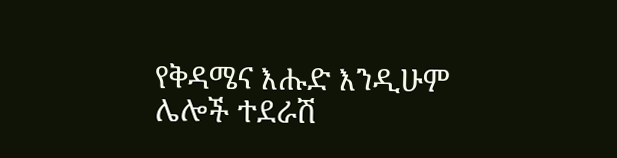የቅዳሜና እሑድ እንዲሁም ሌሎች ተደራሽ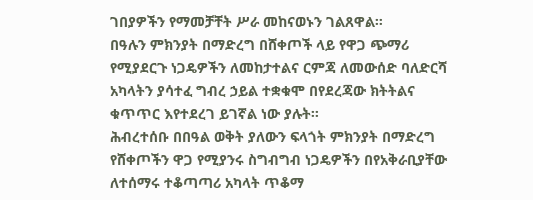ገበያዎችን የማመቻቸት ሥራ መከናወኑን ገልጸዋል።
በዓሉን ምክንያት በማድረግ በሸቀጦች ላይ የዋጋ ጭማሪ የሚያደርጉ ነጋዴዎችን ለመከታተልና ርምጃ ለመውሰድ ባለድርሻ አካላትን ያሳተፈ ግብረ ኃይል ተቋቁሞ በየደረጃው ክትትልና ቁጥጥር እየተደረገ ይገኛል ነው ያሉት፡፡
ሕብረተሰቡ በበዓል ወቅት ያለውን ፍላጎት ምክንያት በማድረግ የሸቀጦችን ዋጋ የሚያንሩ ስግብግብ ነጋዴዎችን በየአቅራቢያቸው ለተሰማሩ ተቆጣጣሪ አካላት ጥቆማ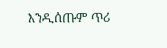እንዲሰጡም ጥሪ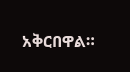አቅርበዋል።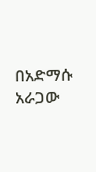በአድማሱ አራጋው